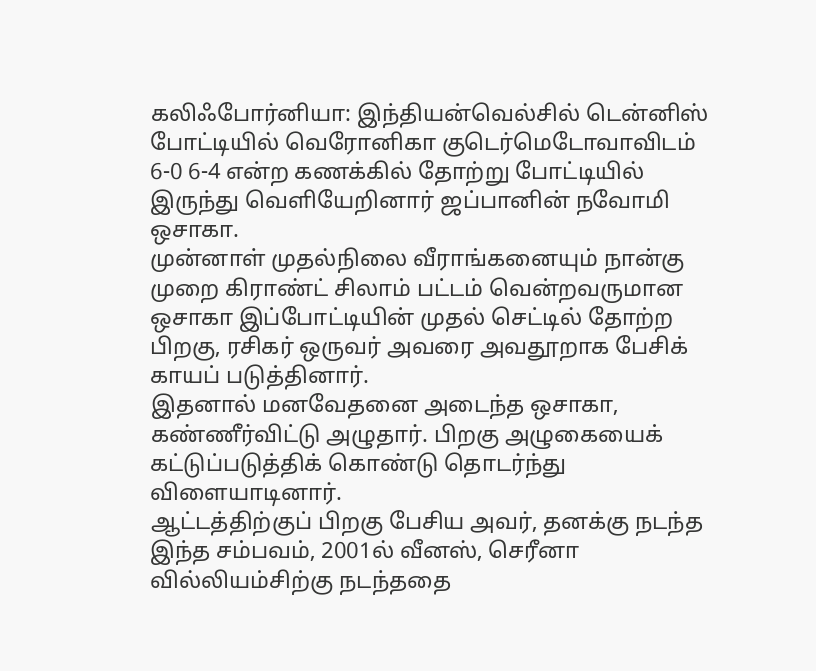கலிஃபோர்னியா: இந்தியன்வெல்சில் டென்னிஸ் போட்டியில் வெரோனிகா குடெர்மெடோவாவிடம் 6-0 6-4 என்ற கணக்கில் தோற்று போட்டியில் இருந்து வெளியேறினார் ஜப்பானின் நவோமி ஒசாகா.
முன்னாள் முதல்நிலை வீராங்கனையும் நான்கு முறை கிராண்ட் சிலாம் பட்டம் வென்றவருமான ஒசாகா இப்போட்டியின் முதல் செட்டில் தோற்ற பிறகு, ரசிகர் ஒருவர் அவரை அவதூறாக பேசிக் காயப் படுத்தினார்.
இதனால் மனவேதனை அடைந்த ஒசாகா, கண்ணீர்விட்டு அழுதார். பிறகு அழுகையைக் கட்டுப்படுத்திக் கொண்டு தொடர்ந்து விளையாடினார்.
ஆட்டத்திற்குப் பிறகு பேசிய அவர், தனக்கு நடந்த இந்த சம்பவம், 2001ல் வீனஸ், செரீனா வில்லியம்சிற்கு நடந்ததை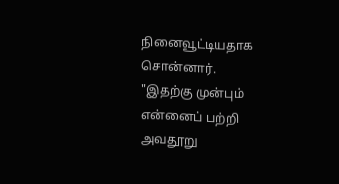நினைவூட்டியதாக சொன்னார்.
"இதற்கு முன்பும் என்னைப் பற்றி அவதூறு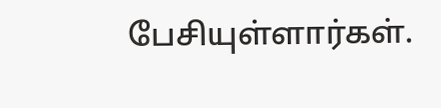பேசியுள்ளார்கள்.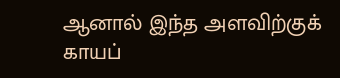ஆனால் இந்த அளவிற்குக் காயப்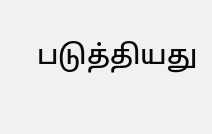படுத்தியது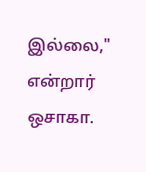இல்லை," என்றார் ஒசாகா.